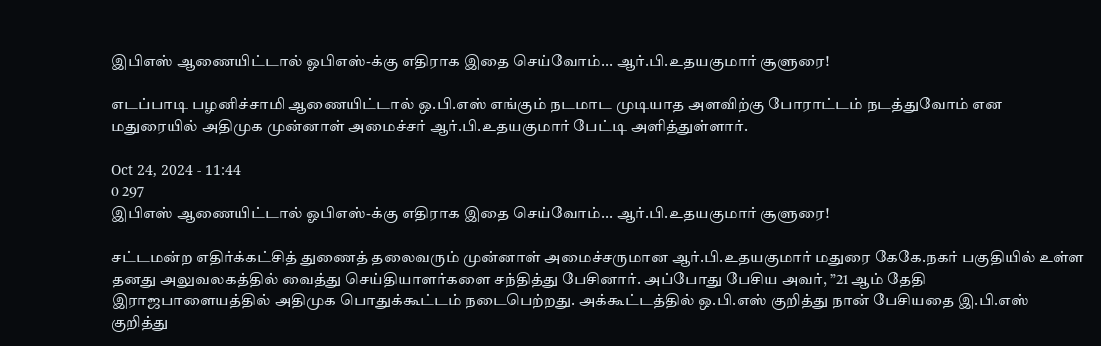இபிஎஸ் ஆணையிட்டால் ஓபிஎஸ்-க்கு எதிராக இதை செய்வோம்... ஆர்.பி.உதயகுமார் சூளுரை!

எடப்பாடி பழனிச்சாமி ஆணையிட்டால் ஒ.பி.எஸ் எங்கும் நடமாட முடியாத அளவிற்கு போராட்டம் நடத்துவோம் என மதுரையில் அதிமுக முன்னாள் அமைச்சர் ஆர்.பி.உதயகுமார் பேட்டி அளித்துள்ளார்.

Oct 24, 2024 - 11:44
0 297
இபிஎஸ் ஆணையிட்டால் ஓபிஎஸ்-க்கு எதிராக இதை செய்வோம்... ஆர்.பி.உதயகுமார் சூளுரை!

சட்டமன்ற எதிர்க்கட்சித் துணைத் தலைவரும் முன்னாள் அமைச்சருமான ஆர்.பி.உதயகுமார் மதுரை கேகே.நகர் பகுதியில் உள்ள தனது அலுவலகத்தில் வைத்து செய்தியாளர்களை சந்தித்து பேசினார். அப்போது பேசிய அவர், ”21 ஆம் தேதி இராஜபாளையத்தில் அதிமுக பொதுக்கூட்டம் நடைபெற்றது. அக்கூட்டத்தில் ஒ.பி.எஸ் குறித்து நான் பேசியதை இ.பி.எஸ் குறித்து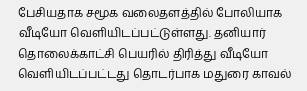பேசியதாக சமூக வலைதளத்தில் போலியாக வீடியோ வெளியிடப்பட்டுள்ளது. தனியார் தொலைக்காட்சி பெயரில் திரித்து வீடியோ வெளியிடப்பட்டது தொடர்பாக மதுரை காவல்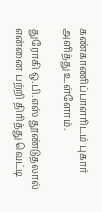கண்காணிப்பாளரிடம் புகார் அளித்து உள்ளோம்.

துரோகி ஒ.பி.எஸ் தூண்டுதலால் என்னை பற்றி திரித்து வெட்டி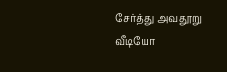சேர்த்து அவதூறு வீடியோ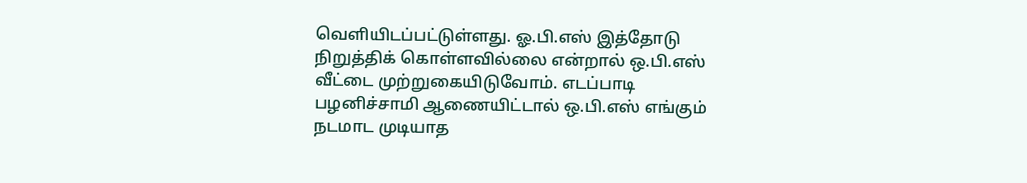வெளியிடப்பட்டுள்ளது. ஓ.பி.எஸ் இத்தோடு நிறுத்திக் கொள்ளவில்லை என்றால் ஒ.பி.எஸ் வீட்டை முற்றுகையிடுவோம். எடப்பாடி பழனிச்சாமி ஆணையிட்டால் ஒ.பி.எஸ் எங்கும் நடமாட முடியாத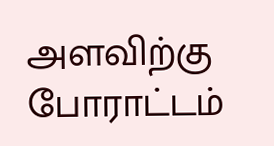அளவிற்கு போராட்டம்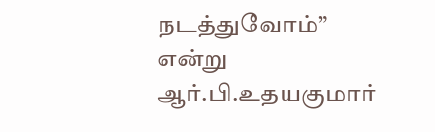நடத்துவோம்” என்று ஆர்.பி.உதயகுமார்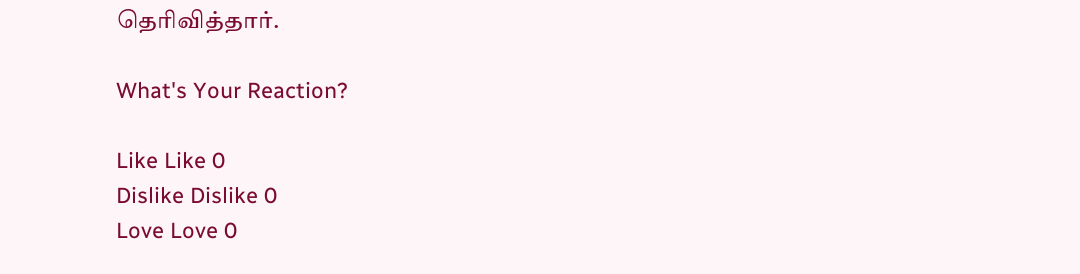தெரிவித்தார்.

What's Your Reaction?

Like Like 0
Dislike Dislike 0
Love Love 0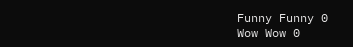Funny Funny 0
Wow Wow 0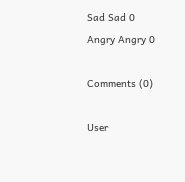Sad Sad 0
Angry Angry 0

Comments (0)

User